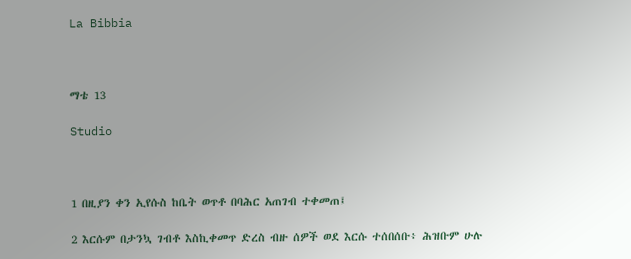La Bibbia



ማቴ 13

Studio



1 በዚያን ቀን ኢየሱስ ከቤት ወጥቶ በባሕር አጠገብ ተቀመጠ፤

2 እርሱም በታንኳ ገብቶ እስኪቀመጥ ድረስ ብዙ ሰዎች ወደ እርሱ ተሰበሰቡ፥ ሕዝቡም ሁሉ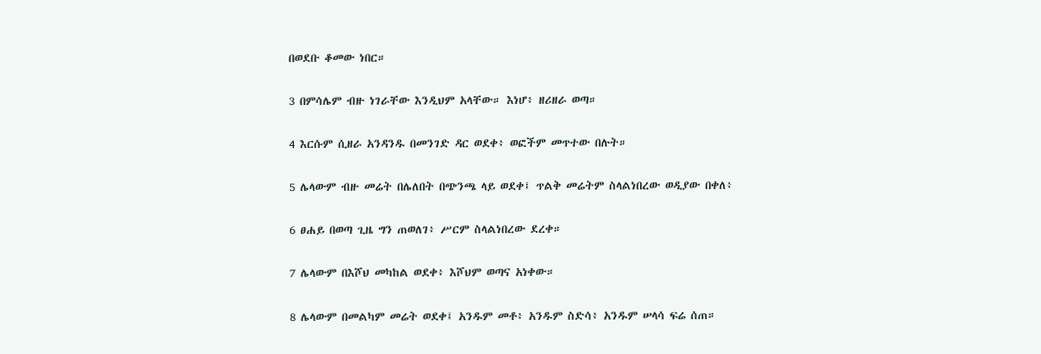በወደቡ ቆመው ነበር።

3 በምሳሌም ብዙ ነገራቸው እንዲህም አላቸው። እነሆ፥ ዘሪዘራ ወጣ።

4 እርሱም ሲዘራ አንዳንዱ በመንገድ ዳር ወደቀ፥ ወፎችም መጥተው በሉት።

5 ሌላውም ብዙ መሬት በሌለበት በጭንጫ ላይ ወደቀ፤ ጥልቅ መሬትም ስላልነበረው ወዲያው በቀለ፥

6 ፀሐይ በወጣ ጊዜ ግን ጠወለገ፥ ሥርም ስላልነበረው ደረቀ።

7 ሌላውም በእሾህ መካከል ወደቀ፥ እሾህም ወጣና አነቀው።

8 ሌላውም በመልካም መሬት ወደቀ፤ አንዱም መቶ፥ አንዱም ስድሳ፥ አንዱም ሠላሳ ፍሬ ሰጠ።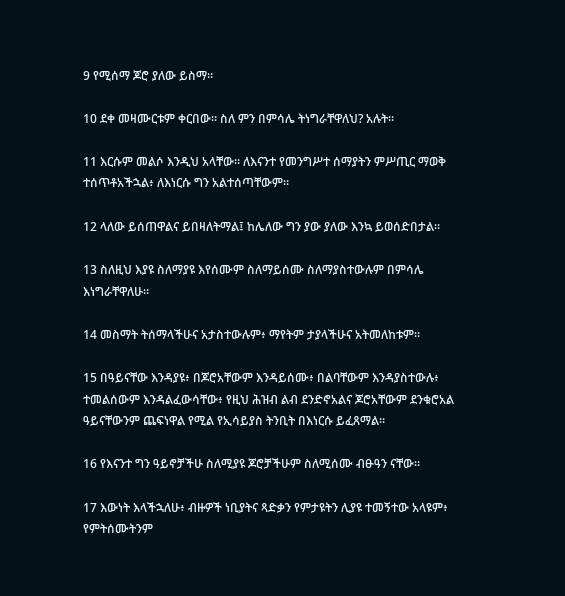9 የሚሰማ ጆሮ ያለው ይስማ።

10 ደቀ መዛሙርቱም ቀርበው። ስለ ምን በምሳሌ ትነግራቸዋለህ? አሉት።

11 እርሱም መልሶ እንዲህ አላቸው። ለእናንተ የመንግሥተ ሰማያትን ምሥጢር ማወቅ ተሰጥቶአችኋል፥ ለእነርሱ ግን አልተሰጣቸውም።

12 ላለው ይሰጠዋልና ይበዛለትማል፤ ከሌለው ግን ያው ያለው እንኳ ይወሰድበታል።

13 ስለዚህ እያዩ ስለማያዩ እየሰሙም ስለማይሰሙ ስለማያስተውሉም በምሳሌ እነግራቸዋለሁ።

14 መስማት ትሰማላችሁና አታስተውሉም፥ ማየትም ታያላችሁና አትመለከቱም።

15 በዓይናቸው እንዳያዩ፥ በጆሮአቸውም እንዳይሰሙ፥ በልባቸውም እንዳያስተውሉ፥ ተመልሰውም እንዳልፈውሳቸው፥ የዚህ ሕዝብ ልብ ደንድኖአልና ጆሮአቸውም ደንቁሮአል ዓይናቸውንም ጨፍነዋል የሚል የኢሳይያስ ትንቢት በእነርሱ ይፈጸማል።

16 የእናንተ ግን ዓይኖቻችሁ ስለሚያዩ ጆሮቻችሁም ስለሚሰሙ ብፁዓን ናቸው።

17 እውነት እላችኋለሁ፥ ብዙዎች ነቢያትና ጻድቃን የምታዩትን ሊያዩ ተመኝተው አላዩም፥ የምትሰሙትንም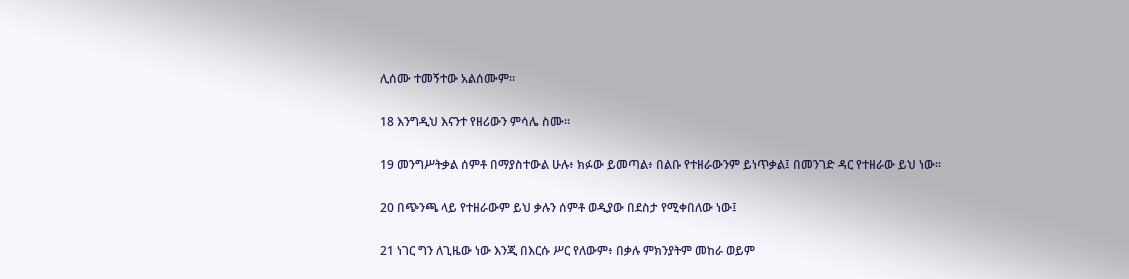ሊሰሙ ተመኝተው አልሰሙም።

18 እንግዲህ እናንተ የዘሪውን ምሳሌ ስሙ።

19 መንግሥትቃል ሰምቶ በማያስተውል ሁሉ፥ ክፉው ይመጣል፥ በልቡ የተዘራውንም ይነጥቃል፤ በመንገድ ዳር የተዘራው ይህ ነው።

20 በጭንጫ ላይ የተዘራውም ይህ ቃሉን ሰምቶ ወዲያው በደስታ የሚቀበለው ነው፤

21 ነገር ግን ለጊዜው ነው እንጂ በእርሱ ሥር የለውም፥ በቃሉ ምክንያትም መከራ ወይም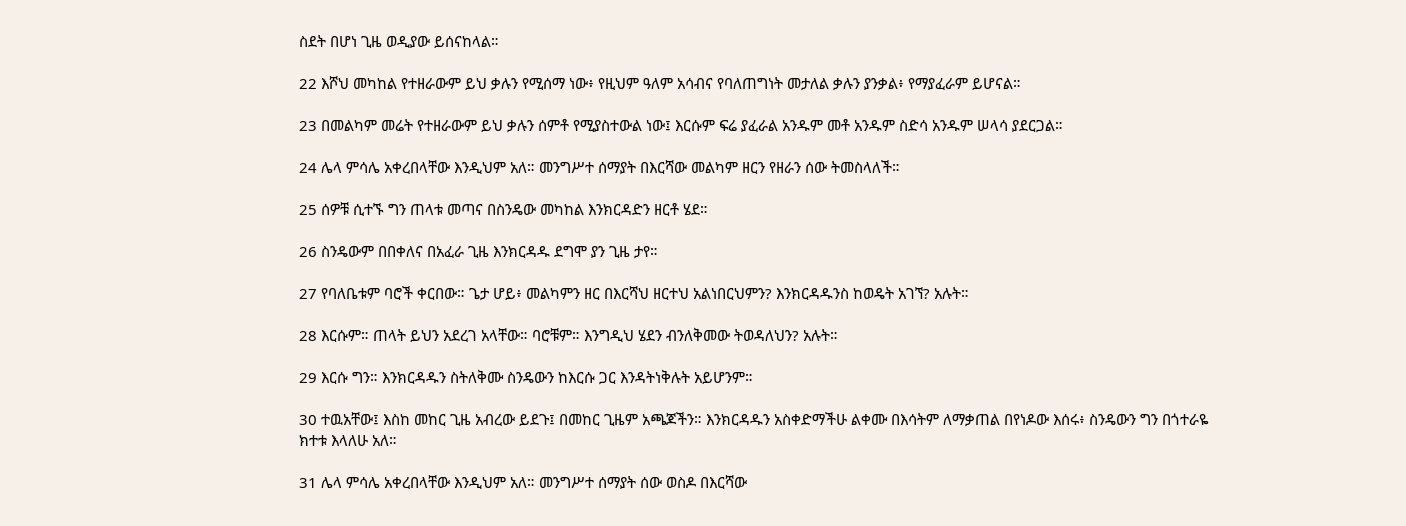ስደት በሆነ ጊዜ ወዲያው ይሰናከላል።

22 እሾህ መካከል የተዘራውም ይህ ቃሉን የሚሰማ ነው፥ የዚህም ዓለም አሳብና የባለጠግነት መታለል ቃሉን ያንቃል፥ የማያፈራም ይሆናል።

23 በመልካም መሬት የተዘራውም ይህ ቃሉን ሰምቶ የሚያስተውል ነው፤ እርሱም ፍሬ ያፈራል አንዱም መቶ አንዱም ስድሳ አንዱም ሠላሳ ያደርጋል።

24 ሌላ ምሳሌ አቀረበላቸው እንዲህም አለ። መንግሥተ ሰማያት በእርሻው መልካም ዘርን የዘራን ሰው ትመስላለች።

25 ሰዎቹ ሲተኙ ግን ጠላቱ መጣና በስንዴው መካከል እንክርዳድን ዘርቶ ሄደ።

26 ስንዴውም በበቀለና በአፈራ ጊዜ እንክርዳዱ ደግሞ ያን ጊዜ ታየ።

27 የባለቤቱም ባሮች ቀርበው። ጌታ ሆይ፥ መልካምን ዘር በእርሻህ ዘርተህ አልነበርህምን? እንክርዳዱንስ ከወዴት አገኘ? አሉት።

28 እርሱም። ጠላት ይህን አደረገ አላቸው። ባሮቹም። እንግዲህ ሄደን ብንለቅመው ትወዳለህን? አሉት።

29 እርሱ ግን። እንክርዳዱን ስትለቅሙ ስንዴውን ከእርሱ ጋር እንዳትነቅሉት አይሆንም።

30 ተዉአቸው፤ እስከ መከር ጊዜ አብረው ይደጉ፤ በመከር ጊዜም አጫጆችን። እንክርዳዱን አስቀድማችሁ ልቀሙ በእሳትም ለማቃጠል በየነዶው እሰሩ፥ ስንዴውን ግን በጎተራዬ ክተቱ እላለሁ አለ።

31 ሌላ ምሳሌ አቀረበላቸው እንዲህም አለ። መንግሥተ ሰማያት ሰው ወስዶ በእርሻው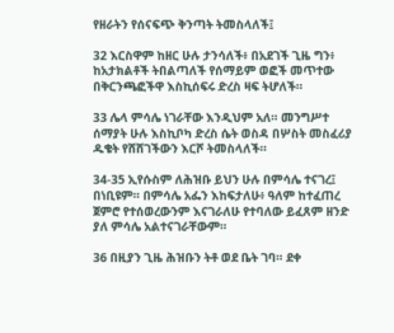የዘራትን የሰናፍጭ ቅንጣት ትመስላለች፤

32 እርስዋም ከዘር ሁሉ ታንሳለች፥ በአደገች ጊዜ ግን፥ ከአታክልቶች ትበልጣለች የሰማይም ወፎች መጥተው በቅርንጫፎችዋ እስኪሰፍሩ ድረስ ዛፍ ትሆለች።

33 ሌላ ምሳሌ ነገራቸው እንዲህም አለ። መንግሥተ ሰማያት ሁሉ እስኪቦካ ድረስ ሴት ወስዳ በሦስት መስፈሪያ ዱቄት የሸሸገችውን እርሾ ትመስላለች።

34-35 ኢየሱስም ለሕዝቡ ይህን ሁሉ በምሳሌ ተናገረ፤ በነቢዩም። በምሳሌ አፌን እከፍታለሁ፥ ዓለም ከተፈጠረ ጀምሮ የተሰወረውንም እናገራለሁ የተባለው ይፈጸም ዘንድ ያለ ምሳሌ አልተናገራቸውም።

36 በዚያን ጊዜ ሕዝቡን ትቶ ወደ ቤት ገባ። ደቀ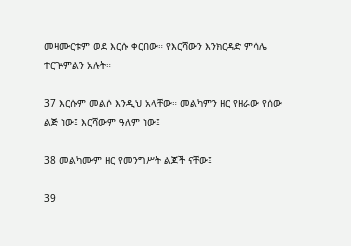መዛሙርቱም ወደ እርሱ ቀርበው። የእርሻውን እንክርዳድ ምሳሌ ተርጕምልን አሉት።

37 እርሱም መልሶ እንዲህ አላቸው። መልካምን ዘር የዘራው የሰው ልጅ ነው፤ እርሻውም ዓለም ነው፤

38 መልካሙም ዘር የመንግሥት ልጆች ናቸው፤

39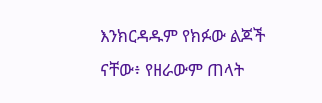እንክርዳዱም የክፉው ልጆች ናቸው፥ የዘራውም ጠላት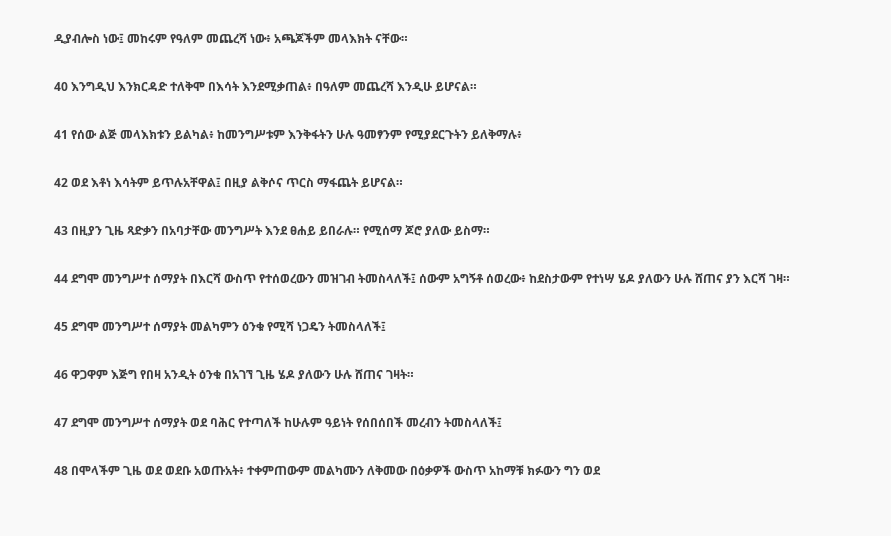ዲያብሎስ ነው፤ መከሩም የዓለም መጨረሻ ነው፥ አጫጆችም መላእክት ናቸው።

40 እንግዲህ እንክርዳድ ተለቅሞ በእሳት እንደሚቃጠል፥ በዓለም መጨረሻ እንዲሁ ይሆናል።

41 የሰው ልጅ መላእክቱን ይልካል፥ ከመንግሥቱም እንቅፋትን ሁሉ ዓመፃንም የሚያደርጉትን ይለቅማሉ፥

42 ወደ እቶነ እሳትም ይጥሉአቸዋል፤ በዚያ ልቅሶና ጥርስ ማፋጨት ይሆናል።

43 በዚያን ጊዜ ጻድቃን በአባታቸው መንግሥት እንደ ፀሐይ ይበራሉ። የሚሰማ ጆሮ ያለው ይስማ።

44 ደግሞ መንግሥተ ሰማያት በእርሻ ውስጥ የተሰወረውን መዝገብ ትመስላለች፤ ሰውም አግኝቶ ሰወረው፥ ከደስታውም የተነሣ ሄዶ ያለውን ሁሉ ሸጠና ያን እርሻ ገዛ።

45 ደግሞ መንግሥተ ሰማያት መልካምን ዕንቁ የሚሻ ነጋዴን ትመስላለች፤

46 ዋጋዋም እጅግ የበዛ አንዲት ዕንቁ በአገኘ ጊዜ ሄዶ ያለውን ሁሉ ሸጠና ገዛት።

47 ደግሞ መንግሥተ ሰማያት ወደ ባሕር የተጣለች ከሁሉም ዓይነት የሰበሰበች መረብን ትመስላለች፤

48 በሞላችም ጊዜ ወደ ወደቡ አወጡአት፥ ተቀምጠውም መልካሙን ለቅመው በዕቃዎች ውስጥ አከማቹ ክፉውን ግን ወደ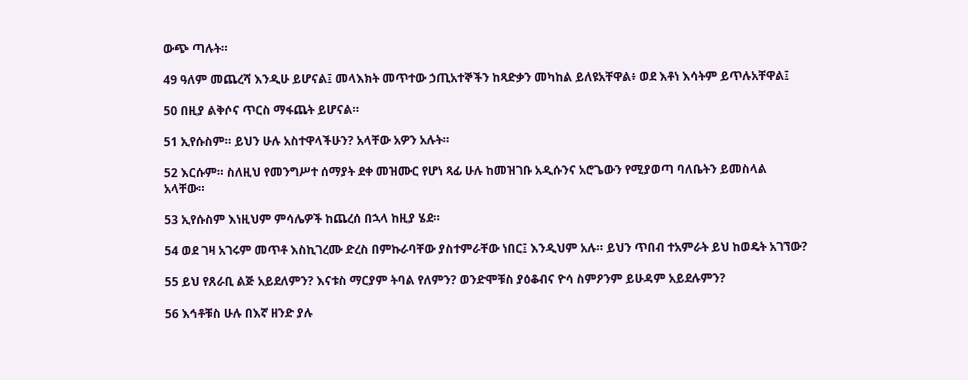ውጭ ጣሉት።

49 ዓለም መጨረሻ እንዲሁ ይሆናል፤ መላእክት መጥተው ኃጢአተኞችን ከጻድቃን መካከል ይለዩአቸዋል፥ ወደ እቶነ እሳትም ይጥሉአቸዋል፤

50 በዚያ ልቅሶና ጥርስ ማፋጨት ይሆናል።

51 ኢየሱስም። ይህን ሁሉ አስተዋላችሁን? አላቸው አዎን አሉት።

52 እርሱም። ስለዚህ የመንግሥተ ሰማያት ደቀ መዝሙር የሆነ ጻፊ ሁሉ ከመዝገቡ አዲሱንና አሮጌውን የሚያወጣ ባለቤትን ይመስላል አላቸው።

53 ኢየሱስም እነዚህም ምሳሌዎች ከጨረሰ በኋላ ከዚያ ሄደ።

54 ወደ ገዛ አገሩም መጥቶ እስኪገረሙ ድረስ በምኩራባቸው ያስተምራቸው ነበር፤ እንዲህም አሉ። ይህን ጥበብ ተአምራት ይህ ከወዴት አገኘው?

55 ይህ የጸራቢ ልጅ አይደለምን? እናቱስ ማርያም ትባል የለምን? ወንድሞቹስ ያዕቆብና ዮሳ ስምዖንም ይሁዳም አይደሉምን?

56 እኅቶቹስ ሁሉ በእኛ ዘንድ ያሉ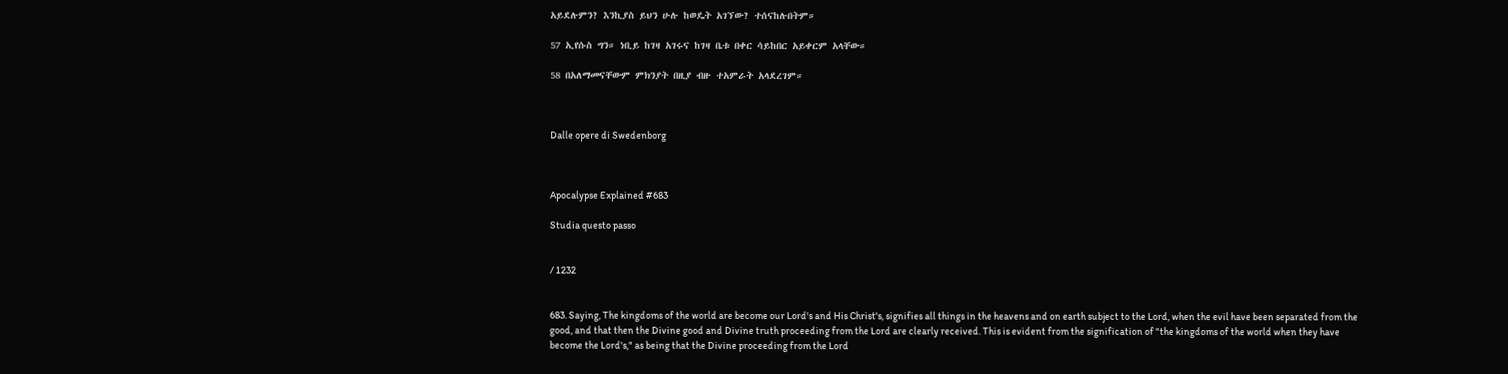አይደሉምን? እንኪያስ ይህን ሁሉ ከወዴት አገኘው? ተሰናከሉበትም።

57 ኢየሱስ ግን። ነቢይ ከገዛ አገሩና ከገዛ ቤቱ በቀር ሳይከበር አይቀርም አላቸው።

58 በአለማመናቸውም ምክንያት በዚያ ብዙ ተአምራት አላደረገም።



Dalle opere di Swedenborg



Apocalypse Explained #683

Studia questo passo


/ 1232


683. Saying, The kingdoms of the world are become our Lord's and His Christ's, signifies all things in the heavens and on earth subject to the Lord, when the evil have been separated from the good, and that then the Divine good and Divine truth proceeding from the Lord are clearly received. This is evident from the signification of "the kingdoms of the world when they have become the Lord's," as being that the Divine proceeding from the Lord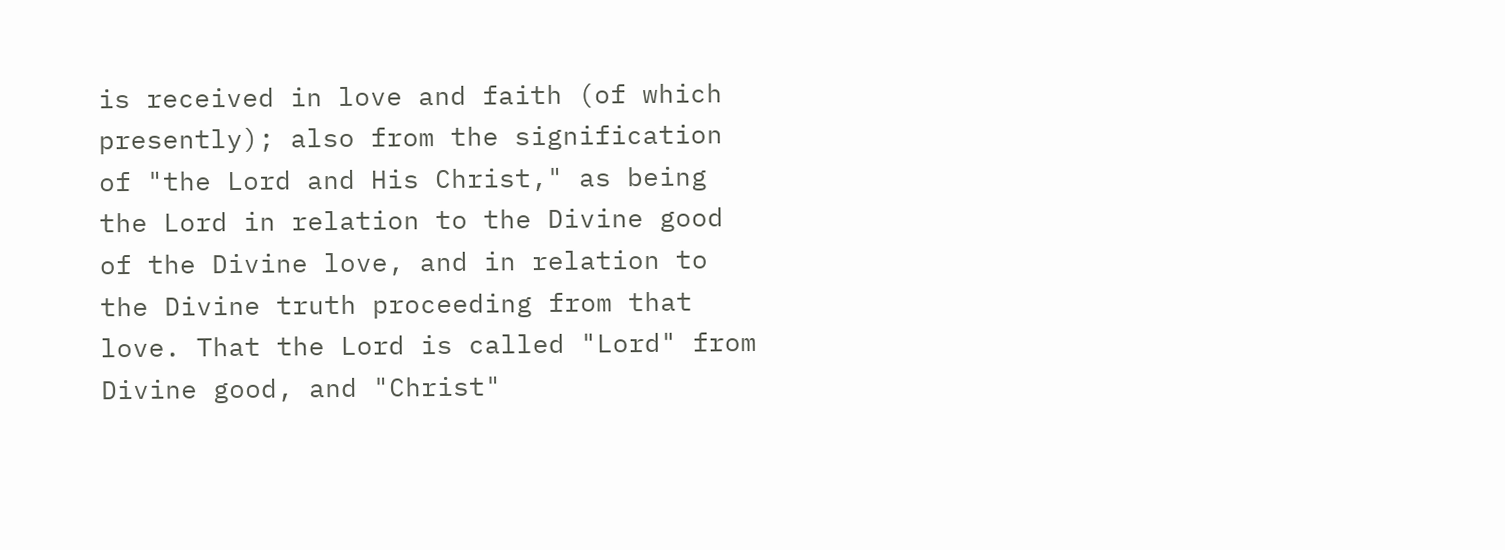is received in love and faith (of which presently); also from the signification of "the Lord and His Christ," as being the Lord in relation to the Divine good of the Divine love, and in relation to the Divine truth proceeding from that love. That the Lord is called "Lord" from Divine good, and "Christ"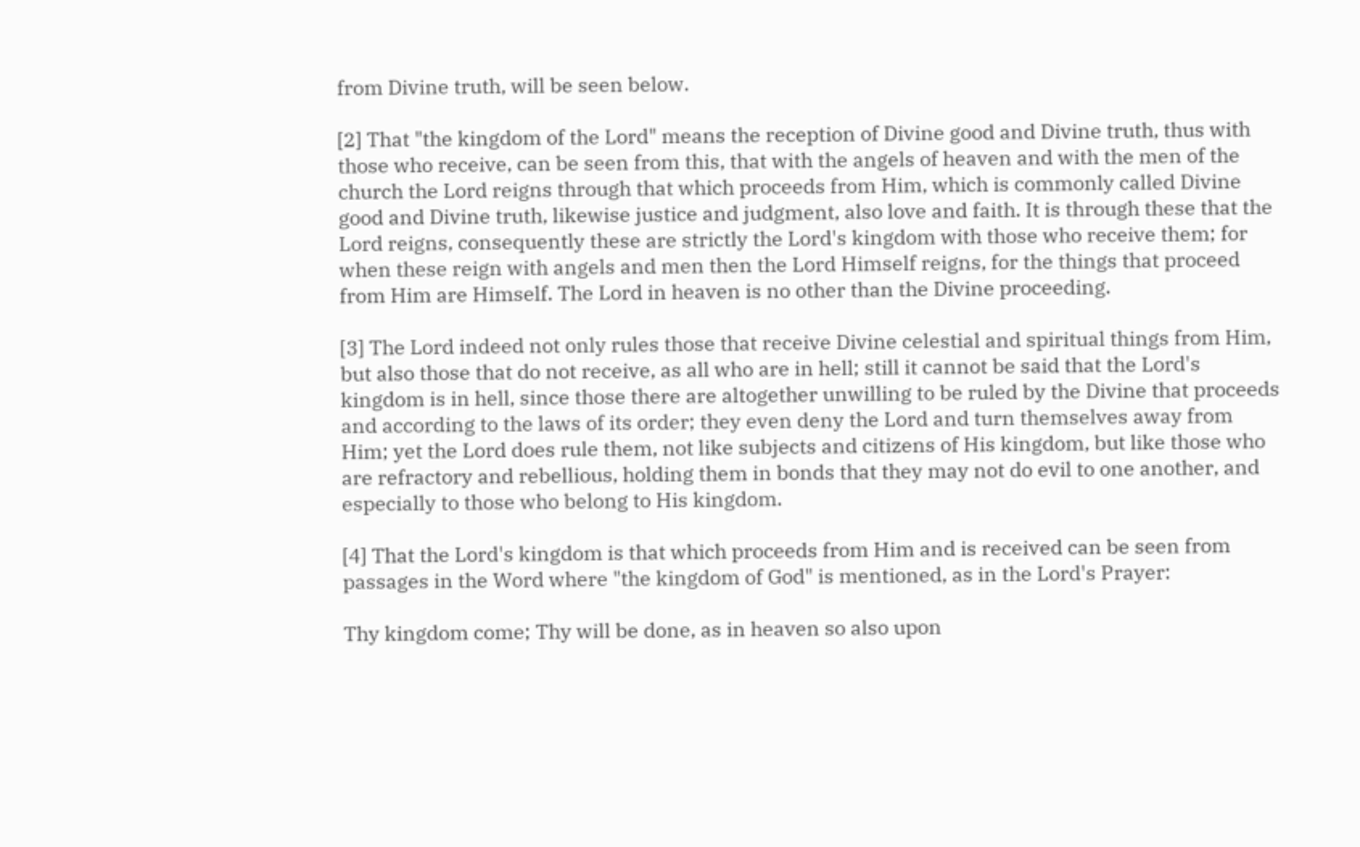from Divine truth, will be seen below.

[2] That "the kingdom of the Lord" means the reception of Divine good and Divine truth, thus with those who receive, can be seen from this, that with the angels of heaven and with the men of the church the Lord reigns through that which proceeds from Him, which is commonly called Divine good and Divine truth, likewise justice and judgment, also love and faith. It is through these that the Lord reigns, consequently these are strictly the Lord's kingdom with those who receive them; for when these reign with angels and men then the Lord Himself reigns, for the things that proceed from Him are Himself. The Lord in heaven is no other than the Divine proceeding.

[3] The Lord indeed not only rules those that receive Divine celestial and spiritual things from Him, but also those that do not receive, as all who are in hell; still it cannot be said that the Lord's kingdom is in hell, since those there are altogether unwilling to be ruled by the Divine that proceeds and according to the laws of its order; they even deny the Lord and turn themselves away from Him; yet the Lord does rule them, not like subjects and citizens of His kingdom, but like those who are refractory and rebellious, holding them in bonds that they may not do evil to one another, and especially to those who belong to His kingdom.

[4] That the Lord's kingdom is that which proceeds from Him and is received can be seen from passages in the Word where "the kingdom of God" is mentioned, as in the Lord's Prayer:

Thy kingdom come; Thy will be done, as in heaven so also upon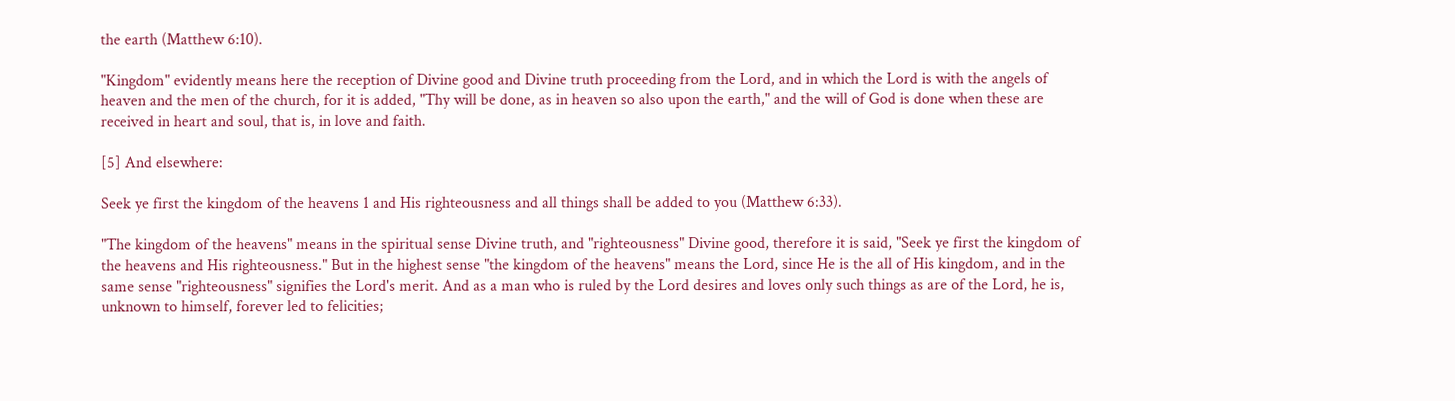the earth (Matthew 6:10).

"Kingdom" evidently means here the reception of Divine good and Divine truth proceeding from the Lord, and in which the Lord is with the angels of heaven and the men of the church, for it is added, "Thy will be done, as in heaven so also upon the earth," and the will of God is done when these are received in heart and soul, that is, in love and faith.

[5] And elsewhere:

Seek ye first the kingdom of the heavens 1 and His righteousness and all things shall be added to you (Matthew 6:33).

"The kingdom of the heavens" means in the spiritual sense Divine truth, and "righteousness" Divine good, therefore it is said, "Seek ye first the kingdom of the heavens and His righteousness." But in the highest sense "the kingdom of the heavens" means the Lord, since He is the all of His kingdom, and in the same sense "righteousness" signifies the Lord's merit. And as a man who is ruled by the Lord desires and loves only such things as are of the Lord, he is, unknown to himself, forever led to felicities;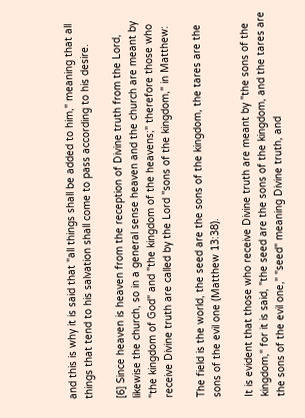and this is why it is said that "all things shall be added to him," meaning that all things that tend to his salvation shall come to pass according to his desire.

[6] Since heaven is heaven from the reception of Divine truth from the Lord, likewise the church, so in a general sense heaven and the church are meant by "the kingdom of God" and "the kingdom of the heavens;" therefore those who receive Divine truth are called by the Lord "sons of the kingdom," in Matthew:

The field is the world, the seed are the sons of the kingdom, the tares are the sons of the evil one (Matthew 13:38).

It is evident that those who receive Divine truth are meant by "the sons of the kingdom," for it is said, "the seed are the sons of the kingdom, and the tares are the sons of the evil one," "seed" meaning Divine truth, and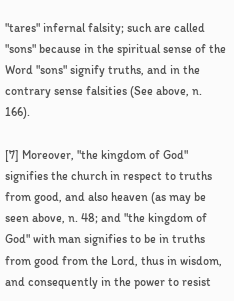"tares" infernal falsity; such are called "sons" because in the spiritual sense of the Word "sons" signify truths, and in the contrary sense falsities (See above, n. 166).

[7] Moreover, "the kingdom of God" signifies the church in respect to truths from good, and also heaven (as may be seen above, n. 48; and "the kingdom of God" with man signifies to be in truths from good from the Lord, thus in wisdom, and consequently in the power to resist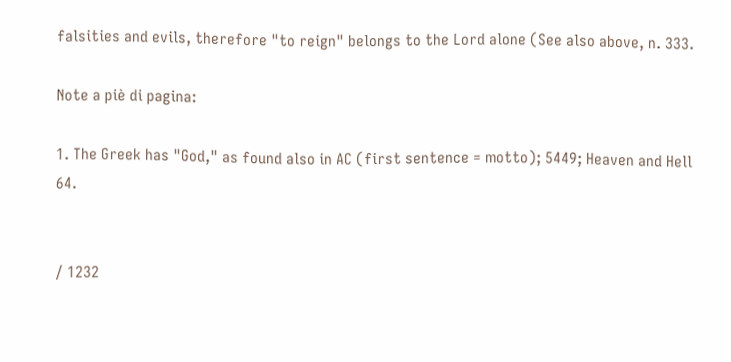falsities and evils, therefore "to reign" belongs to the Lord alone (See also above, n. 333.

Note a piè di pagina:

1. The Greek has "God," as found also in AC (first sentence = motto); 5449; Heaven and Hell 64.


/ 1232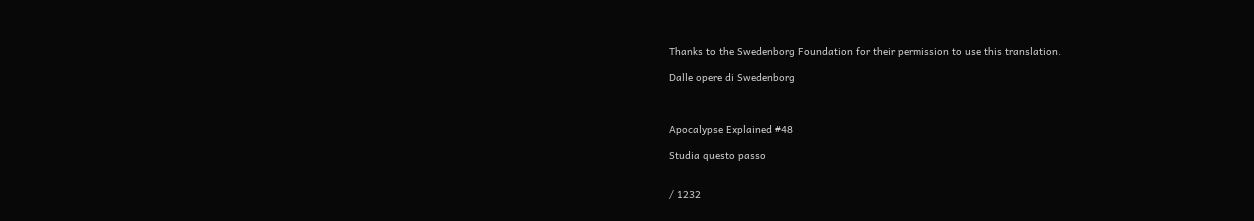Thanks to the Swedenborg Foundation for their permission to use this translation.

Dalle opere di Swedenborg



Apocalypse Explained #48

Studia questo passo


/ 1232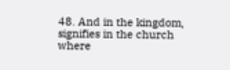48. And in the kingdom, signifies in the church where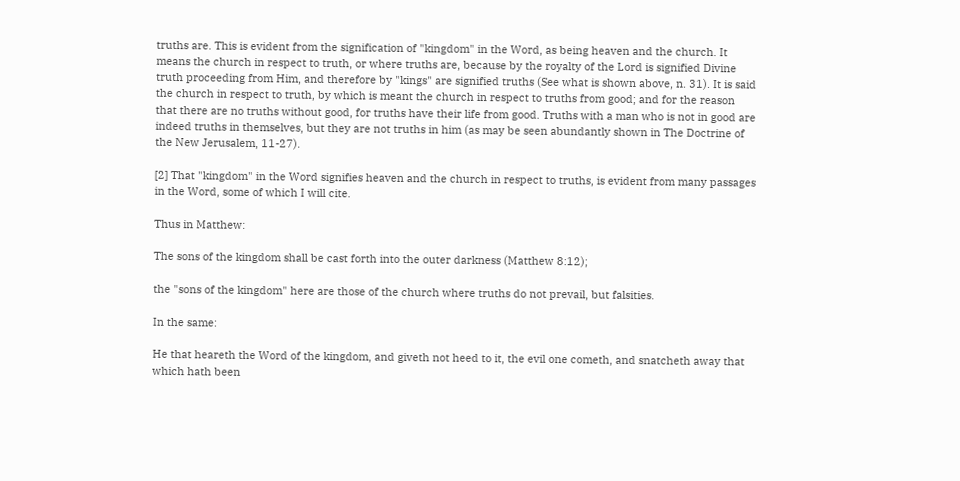truths are. This is evident from the signification of "kingdom" in the Word, as being heaven and the church. It means the church in respect to truth, or where truths are, because by the royalty of the Lord is signified Divine truth proceeding from Him, and therefore by "kings" are signified truths (See what is shown above, n. 31). It is said the church in respect to truth, by which is meant the church in respect to truths from good; and for the reason that there are no truths without good, for truths have their life from good. Truths with a man who is not in good are indeed truths in themselves, but they are not truths in him (as may be seen abundantly shown in The Doctrine of the New Jerusalem, 11-27).

[2] That "kingdom" in the Word signifies heaven and the church in respect to truths, is evident from many passages in the Word, some of which I will cite.

Thus in Matthew:

The sons of the kingdom shall be cast forth into the outer darkness (Matthew 8:12);

the "sons of the kingdom" here are those of the church where truths do not prevail, but falsities.

In the same:

He that heareth the Word of the kingdom, and giveth not heed to it, the evil one cometh, and snatcheth away that which hath been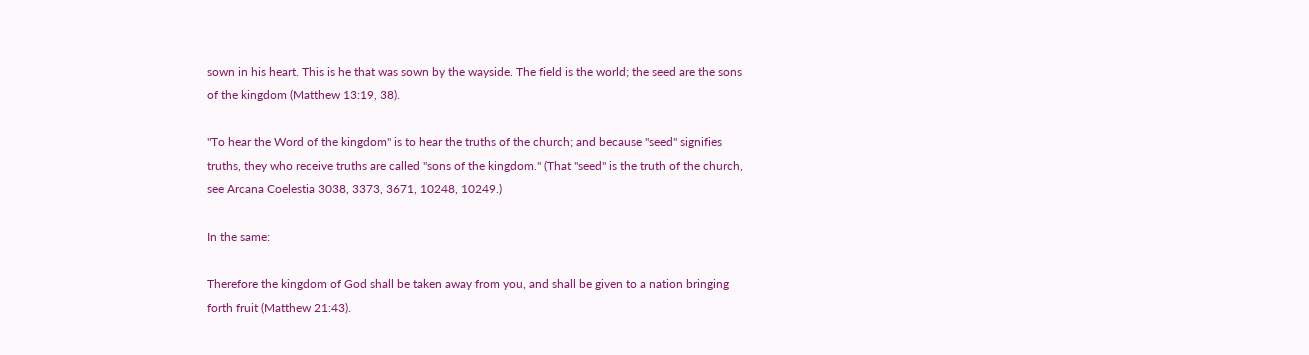sown in his heart. This is he that was sown by the wayside. The field is the world; the seed are the sons of the kingdom (Matthew 13:19, 38).

"To hear the Word of the kingdom" is to hear the truths of the church; and because "seed" signifies truths, they who receive truths are called "sons of the kingdom." (That "seed" is the truth of the church, see Arcana Coelestia 3038, 3373, 3671, 10248, 10249.)

In the same:

Therefore the kingdom of God shall be taken away from you, and shall be given to a nation bringing forth fruit (Matthew 21:43).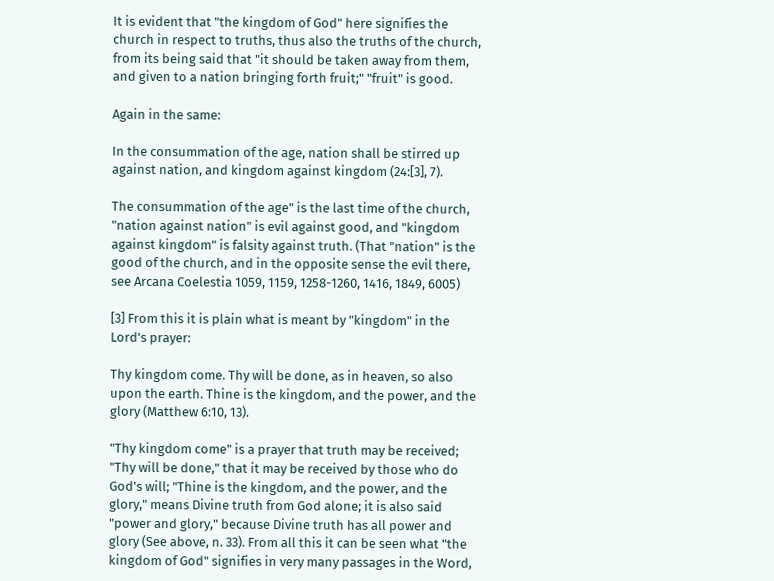It is evident that "the kingdom of God" here signifies the church in respect to truths, thus also the truths of the church, from its being said that "it should be taken away from them, and given to a nation bringing forth fruit;" "fruit" is good.

Again in the same:

In the consummation of the age, nation shall be stirred up against nation, and kingdom against kingdom (24:[3], 7).

The consummation of the age" is the last time of the church, "nation against nation" is evil against good, and "kingdom against kingdom" is falsity against truth. (That "nation" is the good of the church, and in the opposite sense the evil there, see Arcana Coelestia 1059, 1159, 1258-1260, 1416, 1849, 6005)

[3] From this it is plain what is meant by "kingdom" in the Lord's prayer:

Thy kingdom come. Thy will be done, as in heaven, so also upon the earth. Thine is the kingdom, and the power, and the glory (Matthew 6:10, 13).

"Thy kingdom come" is a prayer that truth may be received; "Thy will be done," that it may be received by those who do God's will; "Thine is the kingdom, and the power, and the glory," means Divine truth from God alone; it is also said "power and glory," because Divine truth has all power and glory (See above, n. 33). From all this it can be seen what "the kingdom of God" signifies in very many passages in the Word,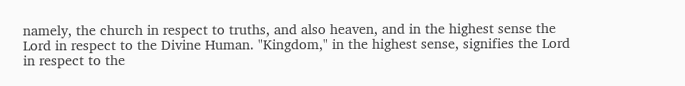namely, the church in respect to truths, and also heaven, and in the highest sense the Lord in respect to the Divine Human. "Kingdom," in the highest sense, signifies the Lord in respect to the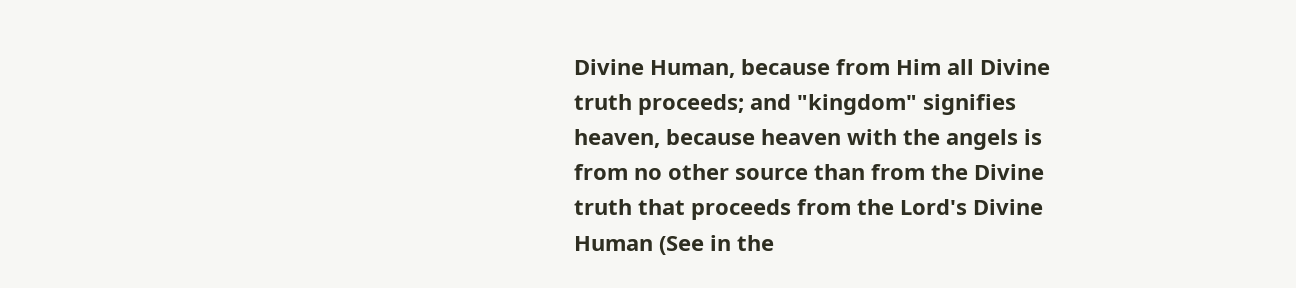Divine Human, because from Him all Divine truth proceeds; and "kingdom" signifies heaven, because heaven with the angels is from no other source than from the Divine truth that proceeds from the Lord's Divine Human (See in the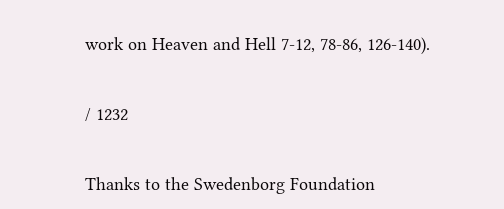work on Heaven and Hell 7-12, 78-86, 126-140).


/ 1232


Thanks to the Swedenborg Foundation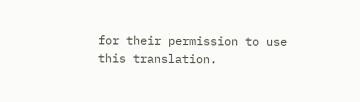for their permission to use this translation.